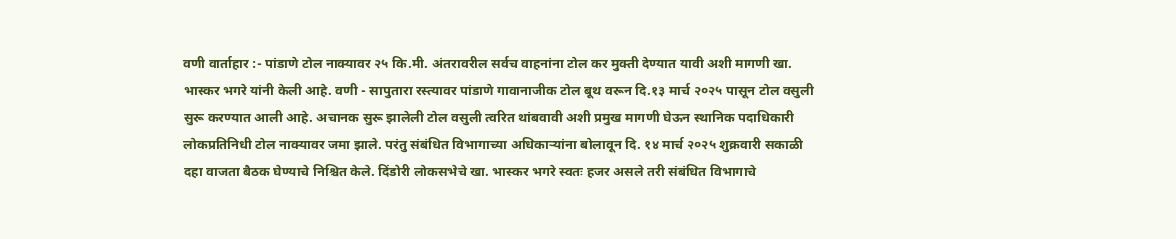वणी वार्ताहार :- पांडाणे टोल नाक्यावर २५ कि.मी. अंतरावरील सर्वच वाहनांना टोल कर मुक्ती देण्यात यावी अशी मागणी खा. भास्कर भगरे यांनी केली आहे. वणी - सापुतारा रस्त्यावर पांडाणे गावानाजीक टोल बूथ वरून दि.१३ मार्च २०२५ पासून टोल वसुली सुरू करण्यात आली आहे. अचानक सुरू झालेली टोल वसुली त्वरित थांबवावी अशी प्रमुख मागणी घेऊन स्थानिक पदाधिकारी लोकप्रतिनिधी टोल नाक्यावर जमा झाले. परंतु संबंधित विभागाच्या अधिकाऱ्यांना बोलावून दि. १४ मार्च २०२५ शुक्रवारी सकाळी दहा वाजता बैठक घेण्याचे निश्चित केले. दिंडोरी लोकसभेचे खा. भास्कर भगरे स्वतः हजर असले तरी संबंधित विभागाचे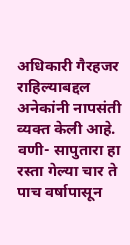अधिकारी गैरहजर राहिल्याबद्दल अनेकांनी नापसंती व्यक्त केली आहे. वणी- सापुतारा हा रस्ता गेल्या चार ते पाच वर्षापासून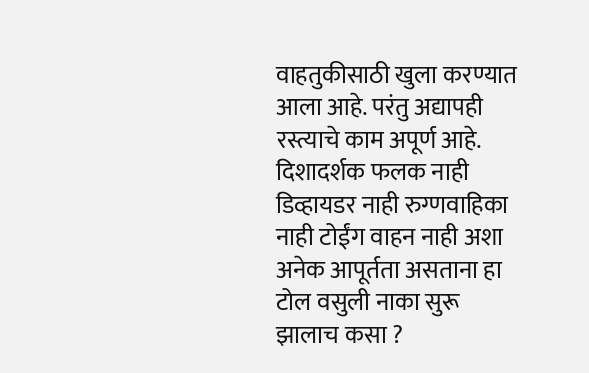वाहतुकीसाठी खुला करण्यात आला आहे. परंतु अद्यापही रस्त्याचे काम अपूर्ण आहे. दिशादर्शक फलक नाही डिव्हायडर नाही रुग्णवाहिका नाही टोईंग वाहन नाही अशा अनेक आपूर्तता असताना हा टोल वसुली नाका सुरू झालाच कसा ?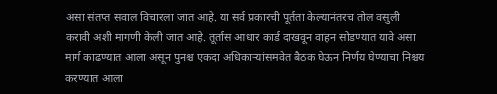असा संतप्त सवाल विचारला जात आहे. या सर्व प्रकारची पूर्तता केल्यानंतरच तोल वसुली करावी अशी मागणी केली जात आहे. तूर्तास आधार कार्ड दाखवून वाहन सोडण्यात यावे असा मार्ग काढण्यात आला असून पुनश्च एकदा अधिकाऱ्यांसमवेत बैठक घेऊन निर्णय घेण्याचा निश्चय करण्यात आला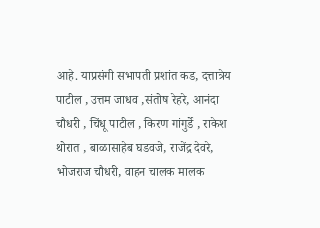आहे. याप्रसंगी सभापती प्रशांत कड, दत्तात्रेय पाटील , उत्तम जाधव ,संतोष रेहरे, आनंदा चौधरी , चिंधू पाटील , किरण गांगुर्डे , राकेश थोरात , बाळासाहेब घडवजे, राजेंद्र देवरे, भोजराज चौधरी, वाहन चालक मालक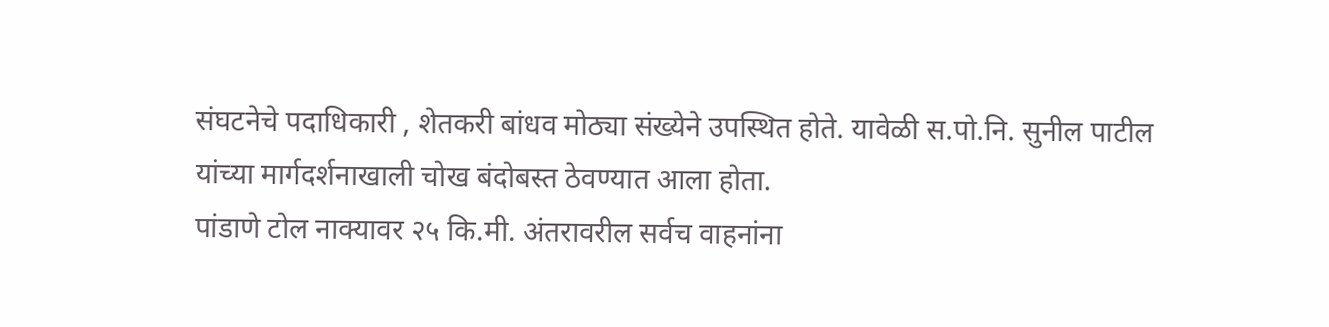संघटनेचे पदाधिकारी , शेतकरी बांधव मोठ्या संख्येने उपस्थित होते. यावेळी स.पो.नि. सुनील पाटील यांच्या मार्गदर्शनाखाली चोख बंदोबस्त ठेवण्यात आला होता.
पांडाणे टोल नाक्यावर २५ कि.मी. अंतरावरील सर्वच वाहनांना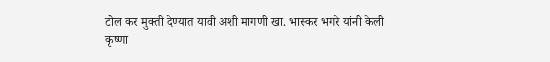टोल कर मुक्ती देण्यात यावी अशी मागणी खा. भास्कर भगरे यांनी केली
कृष्णा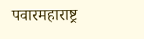पवारमहाराष्ट्र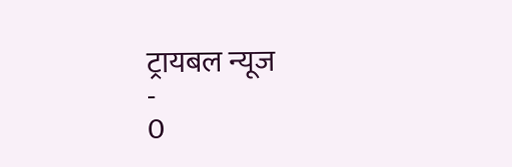ट्रायबल न्यूज
-
0